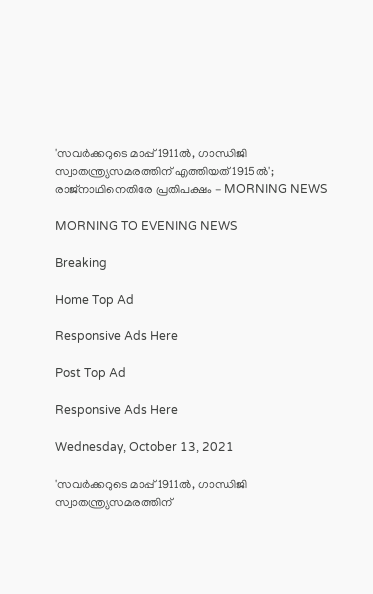'സവർക്കറുടെ മാപ്പ് 1911ൽ, ഗാന്ധിജി സ്വാതന്ത്ര്യസമരത്തിന് എത്തിയത് 1915ൽ'; രാജ്നാഥിനെതിരേ പ്രതിപക്ഷം - MORNING NEWS

MORNING TO EVENING NEWS

Breaking

Home Top Ad

Responsive Ads Here

Post Top Ad

Responsive Ads Here

Wednesday, October 13, 2021

'സവർക്കറുടെ മാപ്പ് 1911ൽ, ഗാന്ധിജി സ്വാതന്ത്ര്യസമരത്തിന്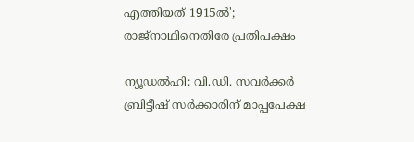എത്തിയത് 1915ൽ'; രാജ്നാഥിനെതിരേ പ്രതിപക്ഷം

ന്യൂഡൽഹി: വി.ഡി. സവർക്കർ ബ്രിട്ടീഷ് സർക്കാരിന് മാപ്പപേക്ഷ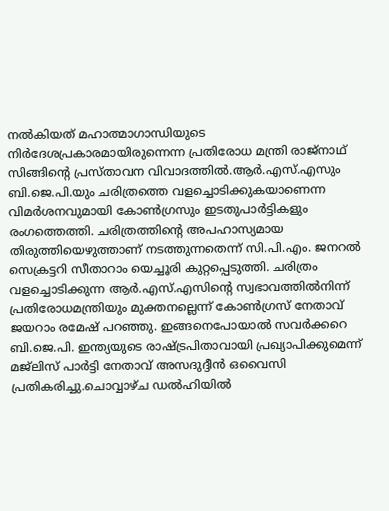നൽകിയത് മഹാത്മാഗാന്ധിയുടെ നിർദേശപ്രകാരമായിരുന്നെന്ന പ്രതിരോധ മന്ത്രി രാജ്‌നാഥ് സിങ്ങിന്റെ പ്രസ്താവന വിവാദത്തിൽ.ആർ.എസ്.എസും ബി.ജെ.പി.യും ചരിത്രത്തെ വളച്ചൊടിക്കുകയാണെന്ന വിമർശനവുമായി കോൺഗ്രസും ഇടതുപാർട്ടികളും രംഗത്തെത്തി. ചരിത്രത്തിന്റെ അപഹാസ്യമായ തിരുത്തിയെഴുത്താണ് നടത്തുന്നതെന്ന് സി.പി.എം. ജനറൽ സെക്രട്ടറി സീതാറാം യെച്ചൂരി കുറ്റപ്പെടുത്തി. ചരിത്രം വളച്ചൊടിക്കുന്ന ആർ.എസ്.എസിന്റെ സ്വഭാവത്തിൽനിന്ന് പ്രതിരോധമന്ത്രിയും മുക്തനല്ലെന്ന് കോൺഗ്രസ് നേതാവ് ജയറാം രമേഷ് പറഞ്ഞു. ഇങ്ങനെപോയാൽ സവർക്കറെ ബി.ജെ.പി. ഇന്ത്യയുടെ രാഷ്ട്രപിതാവായി പ്രഖ്യാപിക്കുമെന്ന് മജ്‍ലിസ് പാർട്ടി നേതാവ് അസദുദ്ദീൻ ഒവൈസി പ്രതികരിച്ചു.ചൊവ്വാഴ്ച ഡൽഹിയിൽ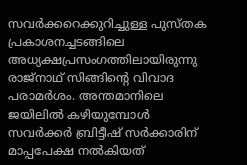സവർക്കറെക്കുറിച്ചുള്ള പുസ്തക പ്രകാശനച്ചടങ്ങിലെ അധ്യക്ഷപ്രസംഗത്തിലായിരുന്നു രാജ്നാഥ് സിങ്ങിന്റെ വിവാദ പരാമർശം. അന്തമാനിലെ ജയിലിൽ കഴിയുമ്പോൾ സവർക്കർ ബ്രിട്ടീഷ് സർക്കാരിന് മാപ്പപേക്ഷ നൽകിയത്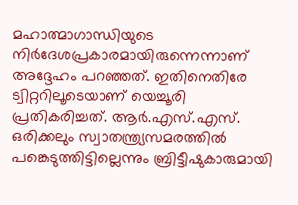മഹാത്മാഗാന്ധിയുടെ നിർദേശപ്രകാരമായിരുന്നെന്നാണ് അദ്ദേഹം പറഞ്ഞത്. ഇതിനെതിരേ ട്വിറ്ററിലൂടെയാണ് യെച്ചൂരി പ്രതികരിച്ചത്. ആർ.എസ്.എസ്. ഒരിക്കലും സ്വാതന്ത്ര്യസമരത്തിൽ പങ്കെടുത്തിട്ടില്ലെന്നും ബ്രിട്ടീഷുകാരുമായി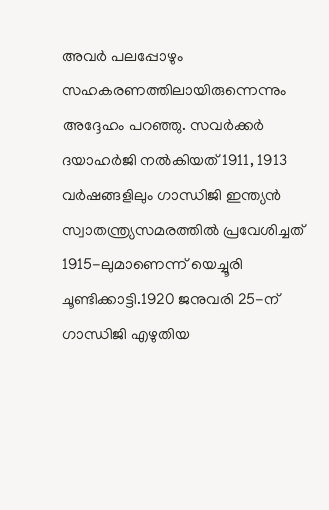അവർ പലപ്പോഴും സഹകരണത്തിലായിരുന്നെന്നും അദ്ദേഹം പറഞ്ഞു. സവർക്കർ ദയാഹർജി നൽകിയത് 1911, 1913 വർഷങ്ങളിലും ഗാന്ധിജി ഇന്ത്യൻ സ്വാതന്ത്ര്യസമരത്തിൽ പ്രവേശിച്ചത് 1915-ലുമാണെന്ന് യെച്ചൂരി ചൂണ്ടിക്കാട്ടി.1920 ജനുവരി 25-ന് ഗാന്ധിജി എഴുതിയ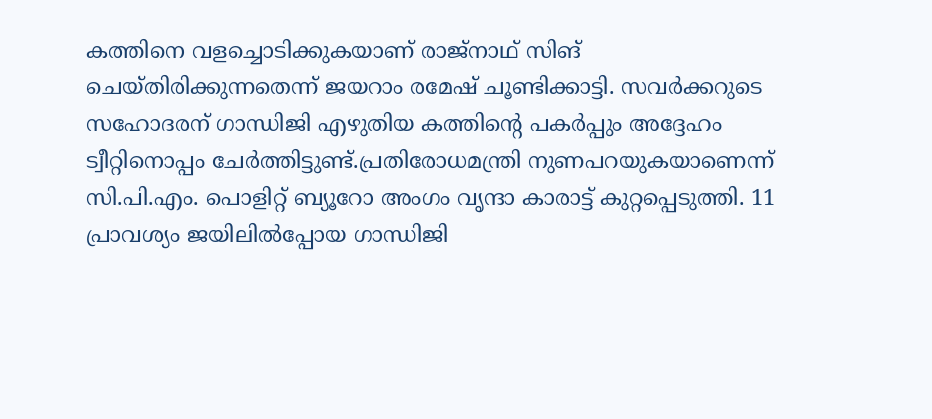കത്തിനെ വളച്ചൊടിക്കുകയാണ് രാജ്‌നാഥ് സിങ് ചെയ്തിരിക്കുന്നതെന്ന് ജയറാം രമേഷ്‌ ചൂണ്ടിക്കാട്ടി. സവർക്കറുടെ സഹോദരന് ഗാന്ധിജി എഴുതിയ കത്തിന്റെ പകർപ്പും അദ്ദേഹം ട്വീറ്റിനൊപ്പം ചേർത്തിട്ടുണ്ട്.പ്രതിരോധമന്ത്രി നുണപറയുകയാണെന്ന് സി.പി.എം. പൊളിറ്റ് ബ്യൂറോ അംഗം വൃന്ദാ കാരാട്ട് കുറ്റപ്പെടുത്തി. 11 പ്രാവശ്യം ജയിലിൽപ്പോയ ഗാന്ധിജി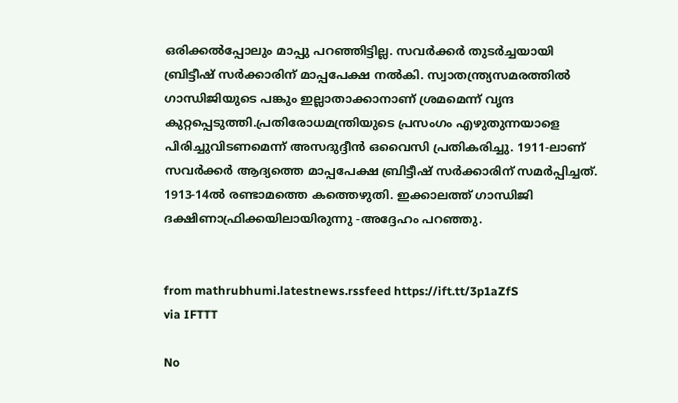ഒരിക്കൽപ്പോലും മാപ്പു പറഞ്ഞിട്ടില്ല. സവർക്കർ തുടർച്ചയായി ബ്രിട്ടീഷ് സർക്കാരിന് മാപ്പപേക്ഷ നൽകി. സ്വാതന്ത്ര്യസമരത്തിൽ ഗാന്ധിജിയുടെ പങ്കും ഇല്ലാതാക്കാനാണ് ശ്രമമെന്ന് വൃന്ദ കുറ്റപ്പെടുത്തി.പ്രതിരോധമന്ത്രിയുടെ പ്രസംഗം എഴുതുന്നയാളെ പിരിച്ചുവിടണമെന്ന് അസദുദ്ദീൻ ഒവൈസി പ്രതികരിച്ചു. 1911-ലാണ് സവർക്കർ ആദ്യത്തെ മാപ്പപേക്ഷ ബ്രിട്ടീഷ് സർക്കാരിന് സമർപ്പിച്ചത്. 1913-14ൽ രണ്ടാമത്തെ കത്തെഴുതി. ഇക്കാലത്ത് ഗാന്ധിജി ദക്ഷിണാഫ്രിക്കയിലായിരുന്നു -അദ്ദേഹം പറഞ്ഞു.


from mathrubhumi.latestnews.rssfeed https://ift.tt/3p1aZfS
via IFTTT

No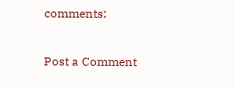comments:

Post a Comment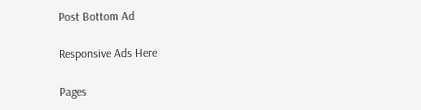Post Bottom Ad

Responsive Ads Here

Pages